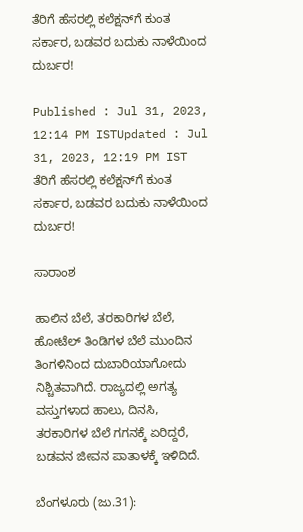ತೆರಿಗೆ ಹೆಸರಲ್ಲಿ ಕಲೆಕ್ಷನ್‌ಗೆ ಕುಂತ ಸರ್ಕಾರ, ಬಡವರ ಬದುಕು ನಾಳೆಯಿಂದ ದುರ್ಬರ!

Published : Jul 31, 2023, 12:14 PM ISTUpdated : Jul 31, 2023, 12:19 PM IST
ತೆರಿಗೆ ಹೆಸರಲ್ಲಿ ಕಲೆಕ್ಷನ್‌ಗೆ ಕುಂತ ಸರ್ಕಾರ, ಬಡವರ ಬದುಕು ನಾಳೆಯಿಂದ ದುರ್ಬರ!

ಸಾರಾಂಶ

ಹಾಲಿನ ಬೆಲೆ, ತರಕಾರಿಗಳ ಬೆಲೆ, ಹೋಟೆಲ್‌ ತಿಂಡಿಗಳ ಬೆಲೆ ಮುಂದಿನ ತಿಂಗಳಿನಿಂದ ದುಬಾರಿಯಾಗೋದು ನಿಶ್ಚಿತವಾಗಿದೆ. ರಾಜ್ಯದಲ್ಲಿ ಅಗತ್ಯ ವಸ್ತುಗಳಾದ ಹಾಲು, ದಿನಸಿ, ತರಕಾರಿಗಳ ಬೆಲೆ ಗಗನಕ್ಕೆ ಏರಿದ್ದರೆ, ಬಡವನ ಜೀವನ ಪಾತಾಳಕ್ಕೆ ಇಳಿದಿದೆ.

ಬೆಂಗಳೂರು (ಜು.31):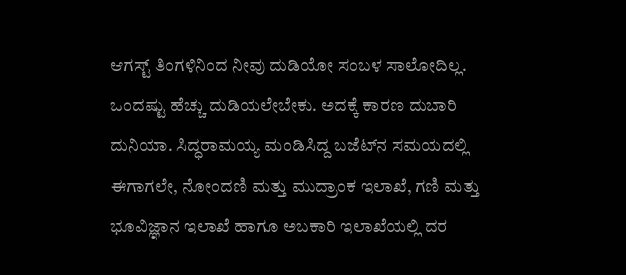ಆಗಸ್ಟ್‌ ತಿಂಗಳಿನಿಂದ ನೀವು ದುಡಿಯೋ ಸಂಬಳ ಸಾಲೋದಿಲ್ಲ. ಒಂದಷ್ಟು ಹೆಚ್ಚು ದುಡಿಯಲೇಬೇಕು. ಅದಕ್ಕೆ ಕಾರಣ ದುಬಾರಿ ದುನಿಯಾ. ಸಿದ್ಧರಾಮಯ್ಯ ಮಂಡಿಸಿದ್ದ ಬಜೆಟ್‌ನ ಸಮಯದಲ್ಲಿ ಈಗಾಗಲೇ, ನೋಂದಣಿ ಮತ್ತು ಮುದ್ರಾಂಕ ಇಲಾಖೆ, ಗಣಿ ಮತ್ತು ಭೂವಿಜ್ಞಾನ ಇಲಾಖೆ ಹಾಗೂ ಅಬಕಾರಿ ಇಲಾಖೆಯಲ್ಲಿ ದರ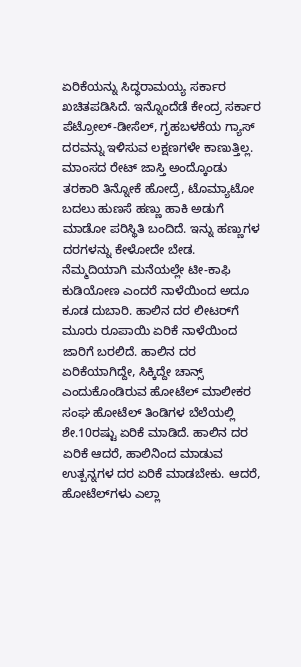ಏರಿಕೆಯನ್ನು ಸಿದ್ಧರಾಮಯ್ಯ ಸರ್ಕಾರ ಖಚಿತಪಡಿಸಿದೆ. ಇನ್ನೊಂದೆಡೆ ಕೇಂದ್ರ ಸರ್ಕಾರ ಪೆಟ್ರೋಲ್‌-ಡೀಸೆಲ್‌, ಗೃಹಬಳಕೆಯ ಗ್ಯಾಸ್‌ ದರವನ್ನು ಇಳಿಸುವ ಲಕ್ಷಣಗಳೇ ಕಾಣುತ್ತಿಲ್ಲ. ಮಾಂಸದ ರೇಟ್‌ ಜಾಸ್ತಿ ಅಂದ್ಕೊಂಡು ತರಕಾರಿ ತಿನ್ನೋಕೆ ಹೋದ್ರೆ, ಟೊಮ್ಯಾಟೋ ಬದಲು ಹುಣಸೆ ಹಣ್ಣು ಹಾಕಿ ಅಡುಗೆ ಮಾಡೋ ಪರಿಸ್ಥಿತಿ ಬಂದಿದೆ. ಇನ್ನು ಹಣ್ಣುಗಳ ದರಗಳನ್ನು ಕೇಳೋದೇ ಬೇಡ. ನೆಮ್ಮದಿಯಾಗಿ ಮನೆಯಲ್ಲೇ ಟೀ-ಕಾಫಿ ಕುಡಿಯೋಣ ಎಂದರೆ ನಾಳೆಯಿಂದ ಅದೂ ಕೂಡ ದುಬಾರಿ. ಹಾಲಿನ ದರ ಲೀಟರ್‌ಗೆ ಮೂರು ರೂಪಾಯಿ ಏರಿಕೆ ನಾಳೆಯಿಂದ ಜಾರಿಗೆ ಬರಲಿದೆ. ಹಾಲಿನ ದರ ಏರಿಕೆಯಾಗಿದ್ದೇ, ಸಿಕ್ಕಿದ್ದೇ ಚಾನ್ಸ್‌ ಎಂದುಕೊಂಡಿರುವ ಹೋಟೆಲ್‌ ಮಾಲೀಕರ ಸಂಘ ಹೋಟೆಲ್‌ ತಿಂಡಿಗಳ ಬೆಲೆಯಲ್ಲಿ ಶೇ.10ರಷ್ಟು ಏರಿಕೆ ಮಾಡಿದೆ. ಹಾಲಿನ ದರ ಏರಿಕೆ ಆದರೆ, ಹಾಲಿನಿಂದ ಮಾಡುವ ಉತ್ಪನ್ನಗಳ ದರ ಏರಿಕೆ ಮಾಡಬೇಕು. ಆದರೆ, ಹೋಟೆಲ್‌ಗಳು ಎಲ್ಲಾ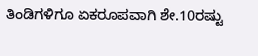ತಿಂಡಿಗಳಿಗೂ ಏಕರೂಪವಾಗಿ ಶೇ.10ರಷ್ಟು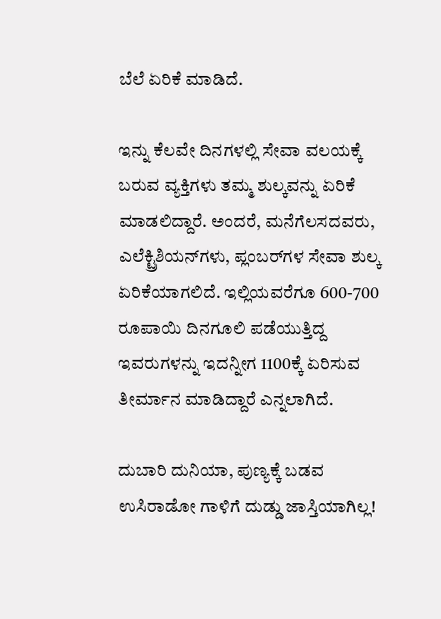ಬೆಲೆ ಏರಿಕೆ ಮಾಡಿದೆ.

ಇನ್ನು ಕೆಲವೇ ದಿನಗಳಲ್ಲಿ ಸೇವಾ ವಲಯಕ್ಕೆ ಬರುವ ವ್ಯಕ್ತಿಗಳು ತಮ್ಮ ಶುಲ್ಕವನ್ನು ಏರಿಕೆ ಮಾಡಲಿದ್ದಾರೆ. ಅಂದರೆ, ಮನೆಗೆಲಸದವರು, ಎಲೆಕ್ಟ್ರಿಶಿಯನ್‌ಗಳು, ಪ್ಲಂಬರ್‌ಗಳ ಸೇವಾ ಶುಲ್ಕ ಏರಿಕೆಯಾಗಲಿದೆ. ಇಲ್ಲಿಯವರೆಗೂ 600-700 ರೂಪಾಯಿ ದಿನಗೂಲಿ ಪಡೆಯುತ್ತಿದ್ದ ಇವರುಗಳನ್ನು ಇದನ್ನೀಗ 1100ಕ್ಕೆ ಏರಿಸುವ ತೀರ್ಮಾನ ಮಾಡಿದ್ದಾರೆ ಎನ್ನಲಾಗಿದೆ.

ದುಬಾರಿ ದುನಿಯಾ, ಪುಣ್ಯಕ್ಕೆ ಬಡವ ಉಸಿರಾಡೋ ಗಾಳಿಗೆ ದುಡ್ಡು ಜಾಸ್ತಿಯಾಗಿಲ್ಲ!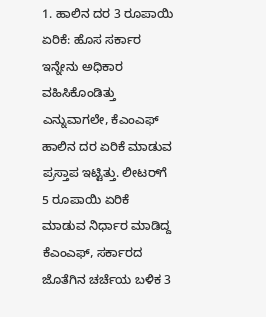1. ಹಾಲಿನ ದರ 3 ರೂಪಾಯಿ ಏರಿಕೆ: ಹೊಸ ಸರ್ಕಾರ ಇನ್ನೇನು ಅಧಿಕಾರ ವಹಿಸಿಕೊಂಡಿತ್ತು ಎನ್ನುವಾಗಲೇ, ಕೆಎಂಎಫ್‌ ಹಾಲಿನ ದರ ಏರಿಕೆ ಮಾಡುವ ಪ್ರಸ್ತಾಪ ಇಟ್ಟಿತ್ತು. ಲೀಟರ್‌ಗೆ 5 ರೂಪಾಯಿ ಏರಿಕೆ ಮಾಡುವ ನಿರ್ಧಾರ ಮಾಡಿದ್ದ ಕೆಎಂಎಫ್‌, ಸರ್ಕಾರದ ಜೊತೆಗಿನ ಚರ್ಚೆಯ ಬಳಿಕ 3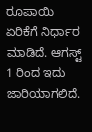ರೂಪಾಯಿ ಏರಿಕೆಗೆ ನಿರ್ಧಾರ ಮಾಡಿದೆ. ಆಗಸ್ಟ್‌ 1 ರಿಂದ ಇದು ಜಾರಿಯಾಗಲಿದೆ.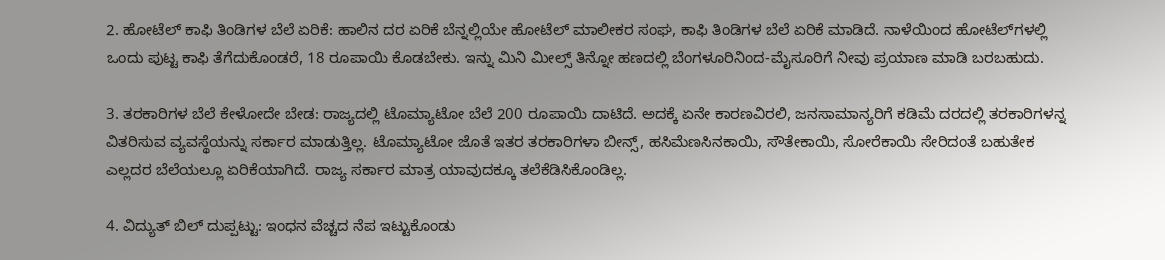2. ಹೋಟೆಲ್‌ ಕಾಫಿ ತಿಂಡಿಗಳ ಬೆಲೆ ಏರಿಕೆ: ಹಾಲಿನ ದರ ಏರಿಕೆ ಬೆನ್ನಲ್ಲಿಯೇ ಹೋಟೆಲ್‌ ಮಾಲೀಕರ ಸಂಘ, ಕಾಫಿ ತಿಂಡಿಗಳ ಬೆಲೆ ಏರಿಕೆ ಮಾಡಿದೆ. ನಾಳೆಯಿಂದ ಹೋಟೆಲ್‌ಗಳಲ್ಲಿ ಒಂದು ಪುಟ್ಟ ಕಾಫಿ ತೆಗೆದುಕೊಂಡರೆ, 18 ರೂಪಾಯಿ ಕೊಡಬೇಕು. ಇನ್ನು ಮಿನಿ ಮೀಲ್ಸ್‌ ತಿನ್ನೋ ಹಣದಲ್ಲಿ ಬೆಂಗಳೂರಿನಿಂದ-ಮೈಸೂರಿಗೆ ನೀವು ಪ್ರಯಾಣ ಮಾಡಿ ಬರಬಹುದು.

3. ತರಕಾರಿಗಳ ಬೆಲೆ ಕೇಳೋದೇ ಬೇಡ: ರಾಜ್ಯದಲ್ಲಿ ಟೊಮ್ಯಾಟೋ ಬೆಲೆ 200 ರೂಪಾಯಿ ದಾಟಿದೆ. ಅದಕ್ಕೆ ಏನೇ ಕಾರಣವಿರಲಿ, ಜನಸಾಮಾನ್ಯರಿಗೆ ಕಡಿಮೆ ದರದಲ್ಲಿ ತರಕಾರಿಗಳನ್ನ ವಿತರಿಸುವ ವ್ಯವಸ್ಥೆಯನ್ನು ಸರ್ಕಾರ ಮಾಡುತ್ತಿಲ್ಲ. ಟೊಮ್ಯಾಟೋ ಜೊತೆ ಇತರ ತರಕಾರಿಗಳಾ ಬೀನ್ಸ್‌, ಹಸಿಮೆಣಸಿನಕಾಯಿ, ಸೌತೇಕಾಯಿ, ಸೋರೆಕಾಯಿ ಸೇರಿದಂತೆ ಬಹುತೇಕ ಎಲ್ಲದರ ಬೆಲೆಯಲ್ಲೂ ಏರಿಕೆಯಾಗಿದೆ. ರಾಜ್ಯ ಸರ್ಕಾರ ಮಾತ್ರ ಯಾವುದಕ್ಕೂ ತಲೆಕೆಡಿಸಿಕೊಂಡಿಲ್ಲ.

4. ವಿದ್ಯುತ್‌ ಬಿಲ್‌ ದುಪ್ಪಟ್ಟು: ಇಂಧನ ವೆಚ್ಚದ ನೆಪ ಇಟ್ಟುಕೊಂಡು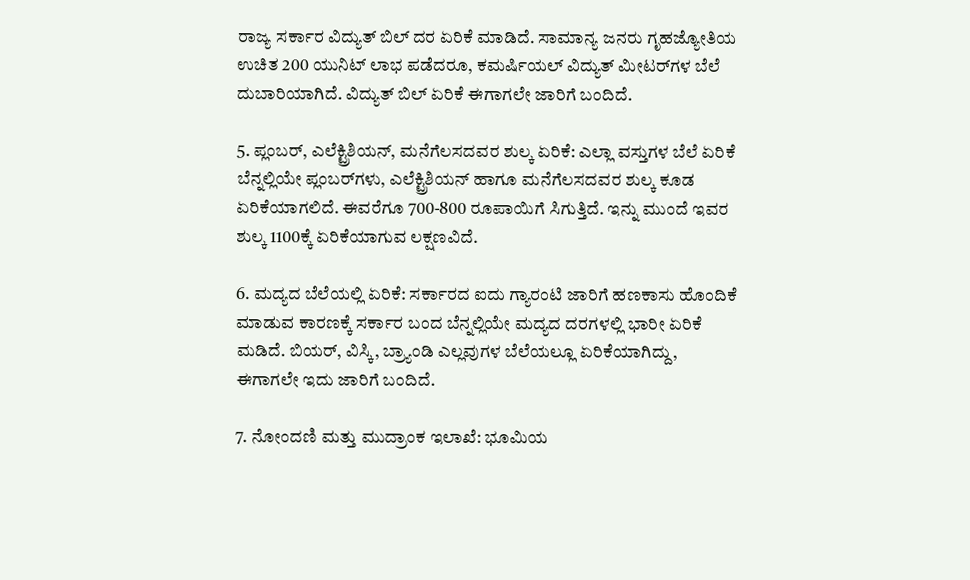ರಾಜ್ಯ ಸರ್ಕಾರ ವಿದ್ಯುತ್‌ ಬಿಲ್‌ ದರ ಏರಿಕೆ ಮಾಡಿದೆ. ಸಾಮಾನ್ಯ ಜನರು ಗೃಹಜ್ಯೋತಿಯ ಉಚಿತ 200 ಯುನಿಟ್‌ ಲಾಭ ಪಡೆದರೂ, ಕಮರ್ಷಿಯಲ್‌ ವಿದ್ಯುತ್‌ ಮೀಟರ್‌ಗಳ ಬೆಲೆ ದುಬಾರಿಯಾಗಿದೆ. ವಿದ್ಯುತ್‌ ಬಿಲ್‌ ಏರಿಕೆ ಈಗಾಗಲೇ ಜಾರಿಗೆ ಬಂದಿದೆ.

5. ಪ್ಲಂಬರ್‌, ಎಲೆಕ್ಟ್ರಿಶಿಯನ್‌, ಮನೆಗೆಲಸದವರ ಶುಲ್ಕ ಏರಿಕೆ: ಎಲ್ಲಾ ವಸ್ತುಗಳ ಬೆಲೆ ಏರಿಕೆ ಬೆನ್ನಲ್ಲಿಯೇ ಪ್ಲಂಬರ್‌ಗಳು, ಎಲೆಕ್ಟ್ರಿಶಿಯನ್‌ ಹಾಗೂ ಮನೆಗೆಲಸದವರ ಶುಲ್ಕ ಕೂಡ ಏರಿಕೆಯಾಗಲಿದೆ. ಈವರೆಗೂ 700-800 ರೂಪಾಯಿಗೆ ಸಿಗುತ್ತಿದೆ. ಇನ್ನು ಮುಂದೆ ಇವರ ಶುಲ್ಕ 1100ಕ್ಕೆ ಏರಿಕೆಯಾಗುವ ಲಕ್ಷಣವಿದೆ.

6. ಮದ್ಯದ ಬೆಲೆಯಲ್ಲಿ ಏರಿಕೆ: ಸರ್ಕಾರದ ಐದು ಗ್ಯಾರಂಟಿ ಜಾರಿಗೆ ಹಣಕಾಸು ಹೊಂದಿಕೆ ಮಾಡುವ ಕಾರಣಕ್ಕೆ ಸರ್ಕಾರ ಬಂದ ಬೆನ್ನಲ್ಲಿಯೇ ಮದ್ಯದ ದರಗಳಲ್ಲಿ ಭಾರೀ ಏರಿಕೆ ಮಡಿದೆ. ಬಿಯರ್‌, ವಿಸ್ಕಿ, ಬ್ರ್ಯಾಂಡಿ ಎಲ್ಲವುಗಳ ಬೆಲೆಯಲ್ಲೂ ಏರಿಕೆಯಾಗಿದ್ದು, ಈಗಾಗಲೇ ಇದು ಜಾರಿಗೆ ಬಂದಿದೆ.

7. ನೋಂದಣಿ ಮತ್ತು ಮುದ್ರಾಂಕ ಇಲಾಖೆ: ಭೂಮಿಯ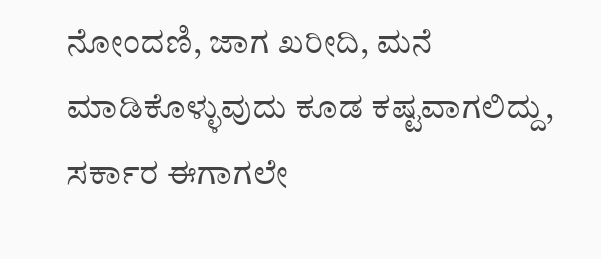ನೋಂದಣಿ, ಜಾಗ ಖರೀದಿ, ಮನೆ ಮಾಡಿಕೊಳ್ಳುವುದು ಕೂಡ ಕಷ್ಟವಾಗಲಿದ್ದು, ಸರ್ಕಾರ ಈಗಾಗಲೇ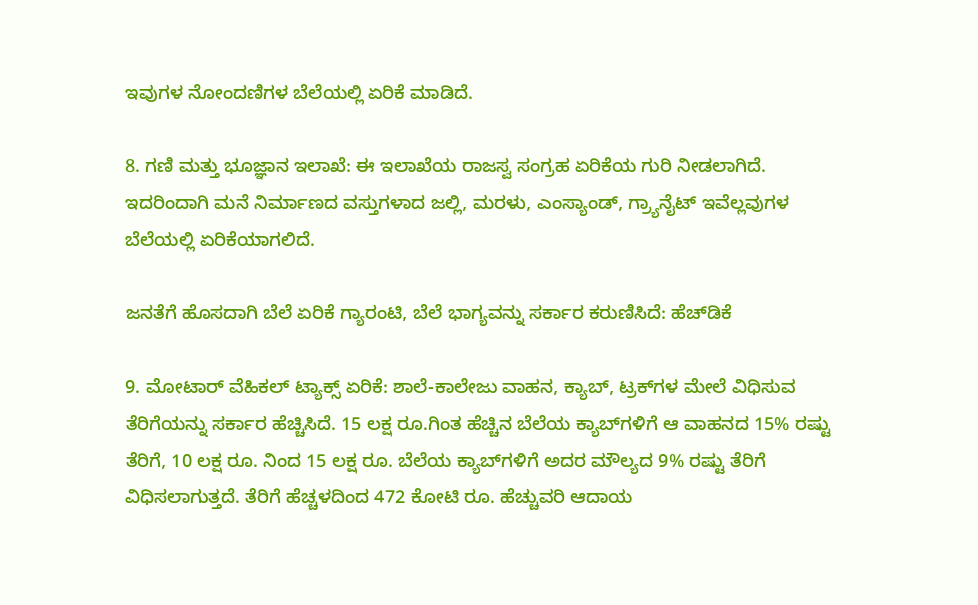ಇವುಗಳ ನೋಂದಣಿಗಳ ಬೆಲೆಯಲ್ಲಿ ಏರಿಕೆ ಮಾಡಿದೆ.

8. ಗಣಿ ಮತ್ತು ಭೂಜ್ಞಾನ ಇಲಾಖೆ: ಈ ಇಲಾಖೆಯ ರಾಜಸ್ವ ಸಂಗ್ರಹ ಏರಿಕೆಯ ಗುರಿ ನೀಡಲಾಗಿದೆ. ಇದರಿಂದಾಗಿ ಮನೆ ನಿರ್ಮಾಣದ ವಸ್ತುಗಳಾದ ಜಲ್ಲಿ, ಮರಳು, ಎಂಸ್ಯಾಂಡ್‌, ಗ್ರ್ಯಾನೈಟ್‌ ಇವೆಲ್ಲವುಗಳ ಬೆಲೆಯಲ್ಲಿ ಏರಿಕೆಯಾಗಲಿದೆ.

ಜನತೆಗೆ ಹೊಸದಾಗಿ ಬೆಲೆ ಏರಿಕೆ ಗ್ಯಾರಂಟಿ, ಬೆಲೆ ಭಾಗ್ಯವನ್ನು ಸರ್ಕಾರ ಕರುಣಿಸಿದೆ: ಹೆಚ್‌ಡಿಕೆ

9. ಮೋಟಾರ್‌ ವೆಹಿಕಲ್‌ ಟ್ಯಾಕ್ಸ್‌ ಏರಿಕೆ: ಶಾಲೆ-ಕಾಲೇಜು ವಾಹನ, ಕ್ಯಾಬ್, ಟ್ರಕ್‍ಗಳ ಮೇಲೆ ವಿಧಿಸುವ ತೆರಿಗೆಯನ್ನು ಸರ್ಕಾರ ಹೆಚ್ಚಿಸಿದೆ. 15 ಲಕ್ಷ ರೂ.ಗಿಂತ ಹೆಚ್ಚಿನ ಬೆಲೆಯ ಕ್ಯಾಬ್‍ಗಳಿಗೆ ಆ ವಾಹನದ 15% ರಷ್ಟು ತೆರಿಗೆ, 10 ಲಕ್ಷ ರೂ. ನಿಂದ 15 ಲಕ್ಷ ರೂ. ಬೆಲೆಯ ಕ್ಯಾಬ್‍ಗಳಿಗೆ ಅದರ ಮೌಲ್ಯದ 9% ರಷ್ಟು ತೆರಿಗೆ ವಿಧಿಸಲಾಗುತ್ತದೆ. ತೆರಿಗೆ ಹೆಚ್ಚಳದಿಂದ 472 ಕೋಟಿ ರೂ. ಹೆಚ್ಚುವರಿ ಆದಾಯ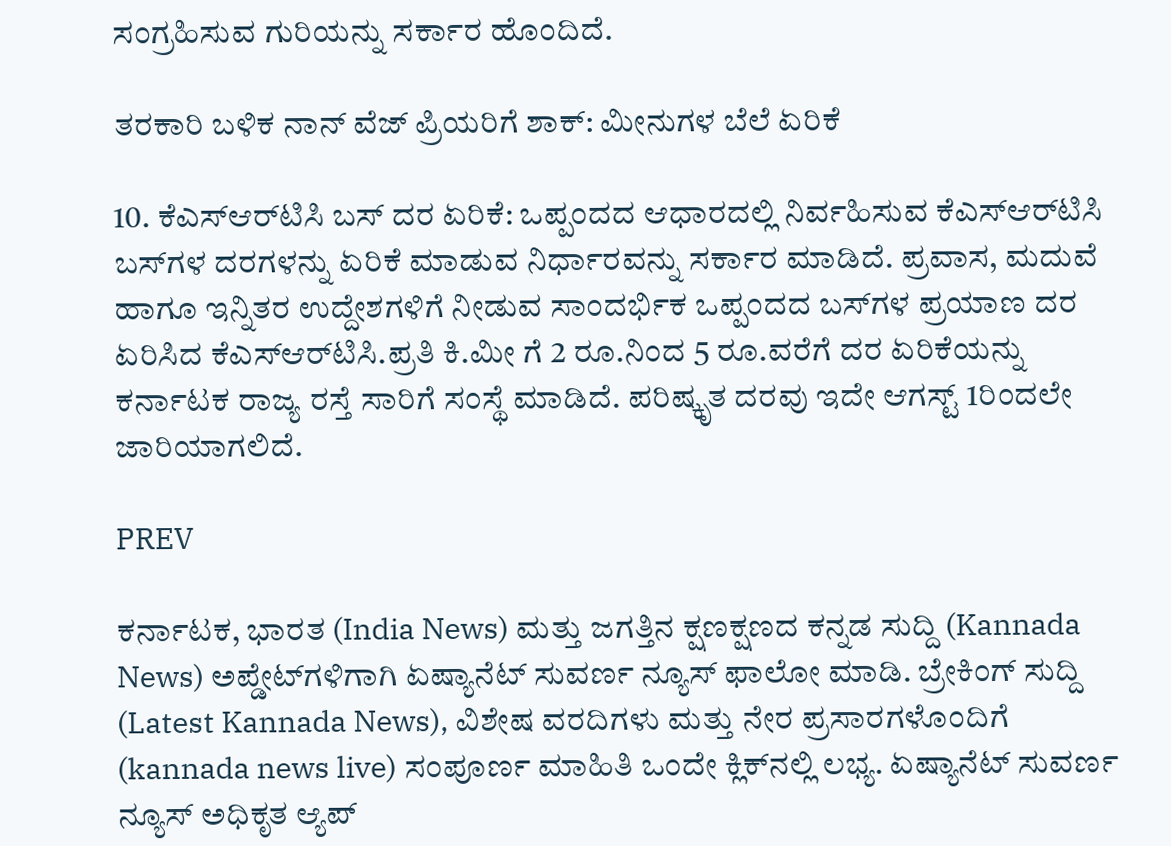ಸಂಗ್ರಹಿಸುವ ಗುರಿಯನ್ನು ಸರ್ಕಾರ ಹೊಂದಿದೆ.

ತರಕಾರಿ ಬಳಿಕ ನಾನ್ ವೆಜ್ ಪ್ರಿಯರಿಗೆ ಶಾಕ್: ಮೀನುಗಳ ಬೆಲೆ ಏರಿಕೆ

10. ಕೆಎಸ್‌ಆರ್‌ಟಿಸಿ ಬಸ್‌ ದರ ಏರಿಕೆ: ಒಪ್ಪಂದದ ಆಧಾರದಲ್ಲಿ ನಿರ್ವಹಿಸುವ ಕೆಎಸ್‌ಆರ್‌ಟಿಸಿ ಬಸ್‌ಗಳ ದರಗಳನ್ನು ಏರಿಕೆ ಮಾಡುವ ನಿರ್ಧಾರವನ್ನು ಸರ್ಕಾರ ಮಾಡಿದೆ. ಪ್ರವಾಸ, ಮದುವೆ ಹಾಗೂ ಇನ್ನಿತರ ಉದ್ದೇಶಗಳಿಗೆ ನೀಡುವ ಸಾಂದರ್ಭಿಕ ಒಪ್ಪಂದದ ಬಸ್‌ಗಳ ಪ್ರಯಾಣ ದರ ಏರಿಸಿದ ಕೆಎಸ್‌ಆರ್‌ಟಿಸಿ.ಪ್ರತಿ ಕಿ.ಮೀ ಗೆ 2 ರೂ.ನಿಂದ 5 ರೂ.ವರೆಗೆ ದರ ಏರಿಕೆಯನ್ನು ಕರ್ನಾಟಕ ರಾಜ್ಯ ರಸ್ತೆ ಸಾರಿಗೆ ಸಂಸ್ಥೆ ಮಾಡಿದೆ. ಪರಿಷ್ಕೃತ ದರವು ಇದೇ ಆಗಸ್ಟ್‌ 1ರಿಂದಲೇ ಜಾರಿಯಾಗಲಿದೆ.

PREV

ಕರ್ನಾಟಕ, ಭಾರತ (India News) ಮತ್ತು ಜಗತ್ತಿನ ಕ್ಷಣಕ್ಷಣದ ಕನ್ನಡ ಸುದ್ದಿ (Kannada News) ಅಪ್ಡೇಟ್‌ಗಳಿಗಾಗಿ ಏಷ್ಯಾನೆಟ್ ಸುವರ್ಣ ನ್ಯೂಸ್‌ ಫಾಲೋ ಮಾಡಿ. ಬ್ರೇಕಿಂಗ್ ಸುದ್ದಿ (Latest Kannada News), ವಿಶೇಷ ವರದಿಗಳು ಮತ್ತು ನೇರ ಪ್ರಸಾರಗಳೊಂದಿಗೆ (kannada news live) ಸಂಪೂರ್ಣ ಮಾಹಿತಿ ಒಂದೇ ಕ್ಲಿಕ್‌ನಲ್ಲಿ ಲಭ್ಯ. ಏಷ್ಯಾನೆಟ್ ಸುವರ್ಣ ನ್ಯೂಸ್ ಅಧಿಕೃತ ಆ್ಯಪ್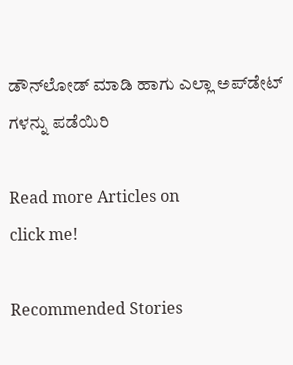ಡೌನ್‌ಲೋಡ್ ಮಾಡಿ ಹಾಗು ಎಲ್ಲಾ ಅಪ್‌ಡೇಟ್ ಗಳನ್ನು ಪಡೆಯಿರಿ

Read more Articles on
click me!

Recommended Stories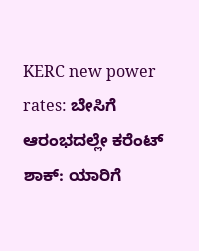KERC new power rates: ಬೇಸಿಗೆ ಆರಂಭದಲ್ಲೇ ಕರೆಂಟ್ ಶಾಕ್: ಯಾರಿಗೆ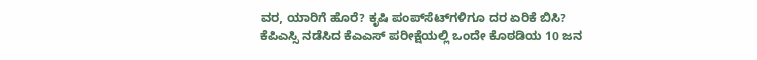ವರ, ಯಾರಿಗೆ ಹೊರೆ? ಕೃಷಿ ಪಂಪ್‌ಸೆಟ್‌ಗಳಿಗೂ ದರ ಏರಿಕೆ ಬಿಸಿ?
ಕೆಪಿಎಸ್ಸಿ ನಡೆಸಿದ ಕೆಎಎಸ್ ಪರೀಕ್ಷೆಯಲ್ಲಿ ಒಂದೇ ಕೊಠಡಿಯ 10 ಜನ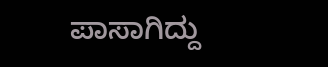ಪಾಸಾಗಿದ್ದು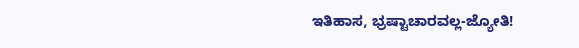ಇತಿಹಾಸ, ಭ್ರಷ್ಟಾಚಾರವಲ್ಲ-ಜ್ಯೋತಿ!